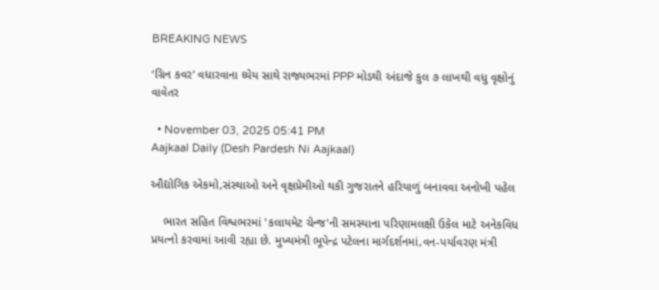BREAKING NEWS

‘ગ્રિન કવર’ વધારવાના ધ્યેય સાથે રાજ્યભરમાં PPP મોડથી અંદાજે કુલ ૭ લાખથી વધુ વૃક્ષોનું વાવેતર

  • November 03, 2025 05:41 PM
Aajkaal Daily (Desh Pardesh Ni Aajkaal)

ઔદ્યોગિક એકમો,સંસ્થાઓ અને વૃક્ષપ્રેમીઓ થકી ગુજરાતને હરિયાળું બનાવવા અનોખી પહેલ

    ભારત સહિત વિશ્વભરમાં 'કલાયમેટ ચેન્જ'ની સમસ્યાના પરિણામલક્ષી ઉકેલ માટે અનેકવિધ પ્રયત્નો કરવામાં આવી રહ્યા છે. મુખ્યમંત્રી ભૂપેન્દ્ર પટેલના માર્ગદર્શનમાં,વન-પર્યાવરણ મંત્રી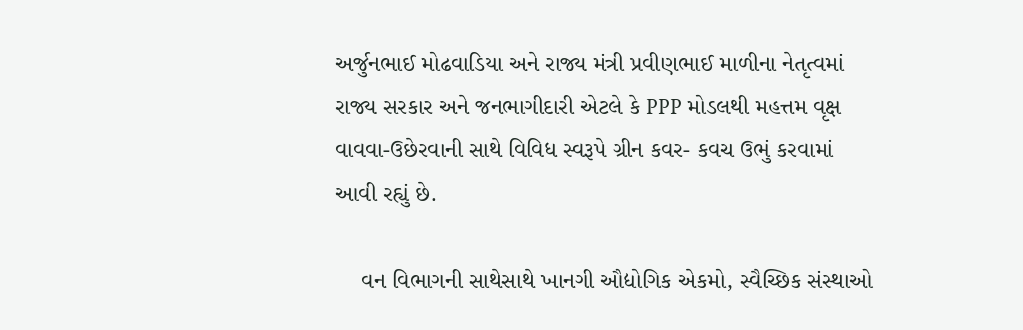અર્જુનભાઈ મોઢવાડિયા અને રાજ્ય મંત્રી પ્રવીણભાઈ માળીના નેતૃત્વમાં રાજ્ય સરકાર અને જનભાગીદારી એટલે કે PPP મોડલથી મહત્તમ વૃક્ષ વાવવા-ઉછેરવાની સાથે વિવિધ સ્વરૂપે ગ્રીન કવર- કવચ ઉભું કરવામાં આવી રહ્યું છે.

    વન વિભાગની સાથેસાથે ખાનગી ઔદ્યોગિક એકમો, સ્વૈચ્છિક સંસ્થાઓ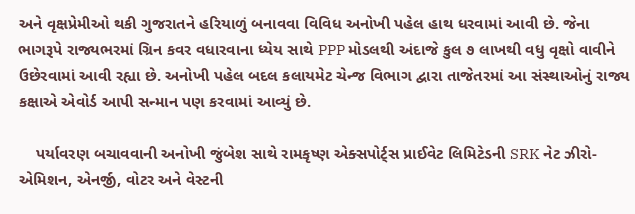અને વૃક્ષપ્રેમીઓ થકી ગુજરાતને હરિયાળું બનાવવા વિવિધ અનોખી પહેલ હાથ ધરવામાં આવી છે. જેના ભાગરૂપે રાજ્યભરમાં ગ્રિન કવર વધારવાના ધ્યેય સાથે PPP મોડલથી અંદાજે કુલ ૭ લાખથી વધુ વૃક્ષો વાવીને ઉછેરવામાં આવી રહ્યા છે. અનોખી પહેલ બદલ કલાયમેટ ચેન્જ વિભાગ દ્વારા તાજેતરમાં આ સંસ્થાઓનું રાજ્ય કક્ષાએ એવોર્ડ આપી સન્માન પણ કરવામાં આવ્યું છે.

    પર્યાવરણ બચાવવાની અનોખી જુંબેશ સાથે રામકૃષ્ણ એક્સપોર્ટ્સ પ્રાઈવેટ લિમિટેડની SRK નેટ ઝીરો- એમિશન, એનર્જી, વોટર અને વેસ્ટની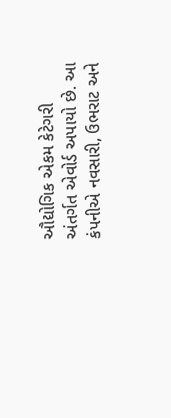ઔદ્યોગિક એકમ કેટેગરી અંતર્ગત એવોર્ડ અપાયો છે. આ કંપનીએ નવસારી, ઉભરાટ અને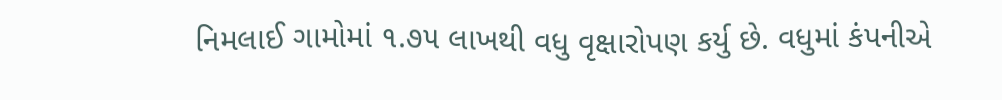નિમલાઈ ગામોમાં ૧.૭૫ લાખથી વધુ વૃક્ષારોપણ કર્યુ છે. વધુમાં કંપનીએ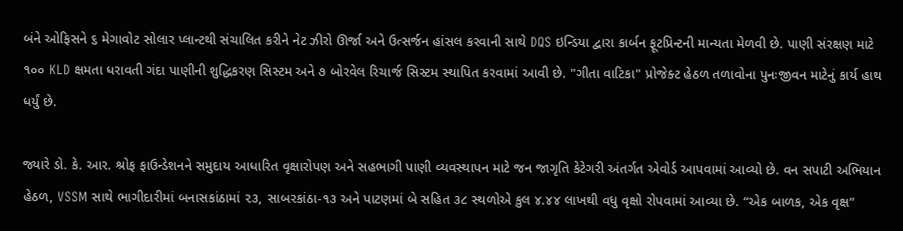બંને ઓફિસને ૬ મેગાવોટ સોલાર પ્લાન્ટથી સંચાલિત કરીને નેટ ઝીરો ઊર્જા અને ઉત્સર્જન હાંસલ કરવાની સાથે DQS ઇન્ડિયા દ્વારા કાર્બન ફૂટપ્રિન્ટની માન્યતા મેળવી છે. પાણી સંરક્ષણ માટે ૧૦૦ KLD ક્ષમતા ધરાવતી ગંદા પાણીની શુદ્ધિકરણ સિસ્ટમ અને ૭ બોરવેલ રિચાર્જ સિસ્ટમ સ્થાપિત કરવામાં આવી છે. "ગીતા વાટિકા" પ્રોજેક્ટ હેઠળ તળાવોના પુનઃજીવન માટેનું કાર્ય હાથ ધર્યું છે.

જ્યારે ડો. કે. આર. શ્રોફ ફાઉન્ડેશનને સમુદાય આધારિત વૃક્ષારોપણ અને સહભાગી પાણી વ્યવસ્થાપન માટે જન જાગૃતિ કેટેગરી અંતર્ગત એવોર્ડ આપવામાં આવ્યો છે. વન સપાટી અભિયાન હેઠળ, VSSM સાથે ભાગીદારીમાં બનાસકાંઠામાં ૨૩, સાબરકાંઠા-૧૩ અને પાટણમાં બે સહિત ૩૮ સ્થળોએ કુલ ૪.૪૪ લાખથી વધુ વૃક્ષો રોપવામાં આવ્યા છે. “એક બાળક, એક વૃક્ષ”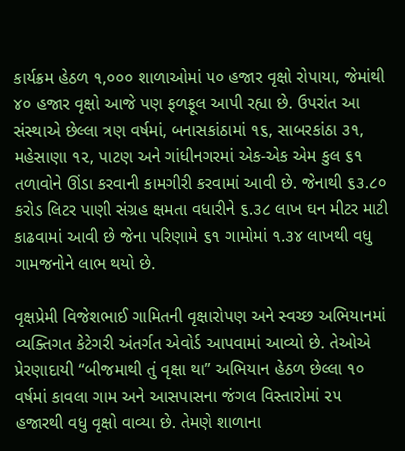કાર્યક્રમ હેઠળ ૧,૦૦૦ શાળાઓમાં ૫૦ હજાર વૃક્ષો રોપાયા, જેમાંથી ૪૦ હજાર વૃક્ષો આજે પણ ફળફૂલ આપી રહ્યા છે. ઉપરાંત આ સંસ્થાએ છેલ્લા ત્રણ વર્ષમાં, બનાસકાંઠામાં ૧૬, સાબરકાંઠા ૩૧, મહેસાણા ૧૨, પાટણ અને ગાંધીનગરમાં એક-એક એમ કુલ ૬૧ તળાવોને ઊંડા કરવાની કામગીરી કરવામાં આવી છે. જેનાથી ૬૩.૮૦ કરોડ લિટર પાણી સંગ્રહ ક્ષમતા વધારીને ૬.૩૮ લાખ ઘન મીટર માટી કાઢવામાં આવી છે જેના પરિણામે ૬૧ ગામોમાં ૧.૩૪ લાખથી વધુ ગામજનોને લાભ થયો છે.

વૃક્ષપ્રેમી વિજેશભાઈ ગામિતની વૃક્ષારોપણ અને સ્વચ્છ અભિયાનમાં વ્યક્તિગત કેટેગરી અંતર્ગત એવોર્ડ આપવામાં આવ્યો છે. તેઓએ પ્રેરણાદાયી “બીજમાથી તું વૃક્ષા થા” અભિયાન હેઠળ છેલ્લા ૧૦ વર્ષમાં કાવલા ગામ અને આસપાસના જંગલ વિસ્તારોમાં ૨૫ હજારથી વધુ વૃક્ષો વાવ્યા છે. તેમણે શાળાના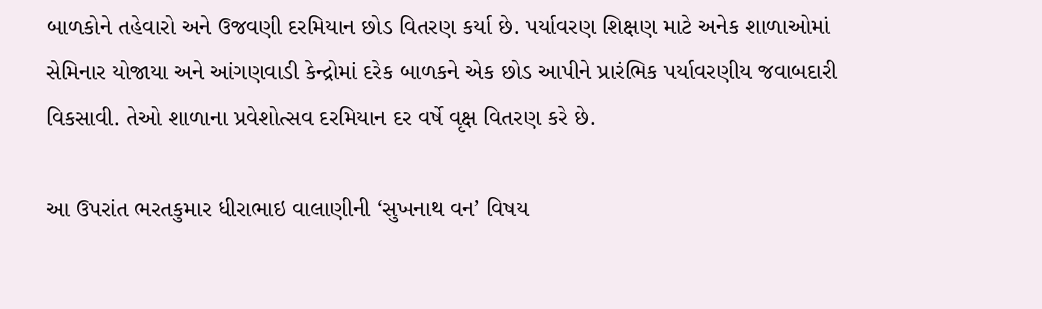બાળકોને તહેવારો અને ઉજવણી દરમિયાન છોડ વિતરણ કર્યા છે. પર્યાવરણ શિક્ષણ માટે અનેક શાળાઓમાં સેમિનાર યોજાયા અને આંગણવાડી કેન્દ્રોમાં દરેક બાળકને એક છોડ આપીને પ્રારંભિક પર્યાવરણીય જવાબદારી વિકસાવી. તેઓ શાળાના પ્રવેશોત્સવ દરમિયાન દર વર્ષે વૃક્ષ વિતરણ કરે છે.

આ ઉપરાંત ભરતકુમાર ધીરાભાઇ વાલાણીની ‘સુખનાથ વન’ વિષય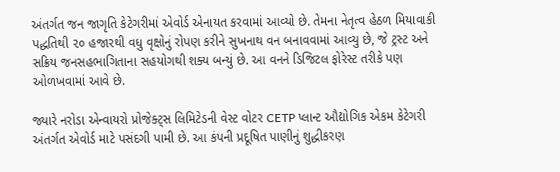અંતર્ગત જન જાગૃતિ કેટેગરીમાં એવોર્ડ એનાયત કરવામાં આવ્યો છે. તેમના નેતૃત્વ હેઠળ મિયાવાકી પદ્ધતિથી ૨૦ હજારથી વધુ વૃક્ષોનું રોપણ કરીને સુખનાથ વન બનાવવામાં આવ્યુ છે, જે ટ્રસ્ટ અને સક્રિય જનસહભાગિતાના સહયોગથી શક્ય બન્યું છે. આ વનને ડિજિટલ ફોરેસ્ટ તરીકે પણ ઓળખવામાં આવે છે.

જ્યારે નરોડા એન્વાયરો પ્રોજેક્ટ્સ લિમિટેડની વેસ્ટ વોટર CETP પ્લાન્ટ ઔદ્યોગિક એકમ કેટેગરી અંતર્ગત એવોર્ડ માટે પસંદગી પામી છે. આ કંપની પ્રદૂષિત પાણીનું શુદ્ધીકરણ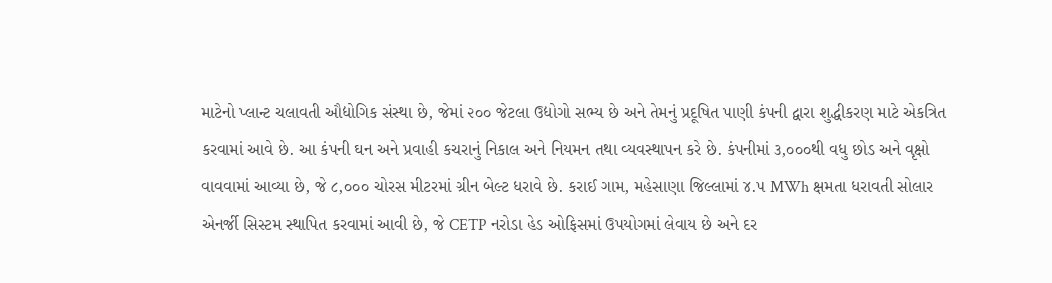માટેનો પ્લાન્ટ ચલાવતી ઔદ્યોગિક સંસ્થા છે, જેમાં ૨૦૦ જેટલા ઉદ્યોગો સભ્ય છે અને તેમનું પ્રદૂષિત પાણી કંપની દ્વારા શુદ્ધીકરણ માટે એકત્રિત કરવામાં આવે છે. આ કંપની ઘન અને પ્રવાહી કચરાનું નિકાલ અને નિયમન તથા વ્યવસ્થાપન કરે છે. કંપનીમાં ૩,૦૦૦થી વધુ છોડ અને વૃક્ષો વાવવામાં આવ્યા છે, જે ૮,૦૦૦ ચોરસ મીટરમાં ગ્રીન બેલ્ટ ધરાવે છે. કરાઈ ગામ, મહેસાણા જિલ્લામાં ૪.૫ MWh ક્ષમતા ધરાવતી સોલાર એનર્જી સિસ્ટમ સ્થાપિત કરવામાં આવી છે, જે CETP નરોડા હેડ ઓફિસમાં ઉપયોગમાં લેવાય છે અને દર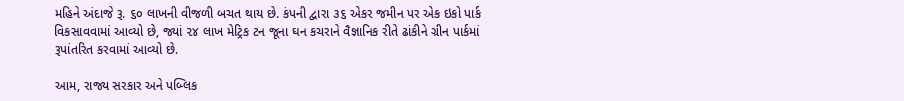મહિને અંદાજે રૂ. ૬૦ લાખની વીજળી બચત થાય છે. કંપની દ્વારા ૩૬ એકર જમીન પર એક ઇકો પાર્ક વિકસાવવામાં આવ્યો છે, જ્યાં ૨૪ લાખ મેટ્રિક ટન જૂના ઘન કચરાને વૈજ્ઞાનિક રીતે ઢાંકીને ગ્રીન પાર્કમાં રૂપાંતરિત કરવામાં આવ્યો છે.

આમ, રાજ્ય સરકાર અને પબ્લિક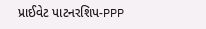પ્રાઈવેટ પાટનરશિપ-PPP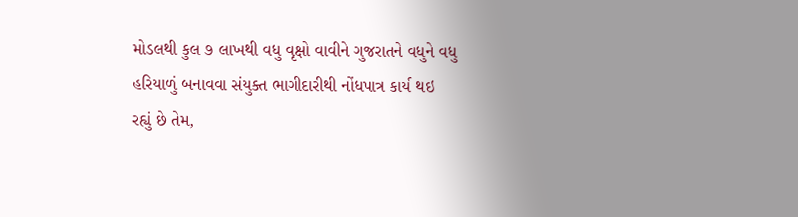મોડલથી કુલ ૭ લાખથી વધુ વૃક્ષો વાવીને ગુજરાતને વધુને વધુ હરિયાળું બનાવવા સંયુક્ત ભાગીદારીથી નોંધપાત્ર કાર્ય થઇ રહ્યું છે તેમ,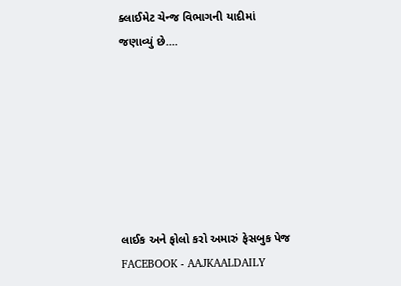ક્લાઈમેટ ચેન્જ વિભાગની યાદીમાં જણાવ્યું છે....







લાઈક અને ફોલો કરો અમારું ફેસબુક પેજ FACEBOOK - AAJKAALDAILY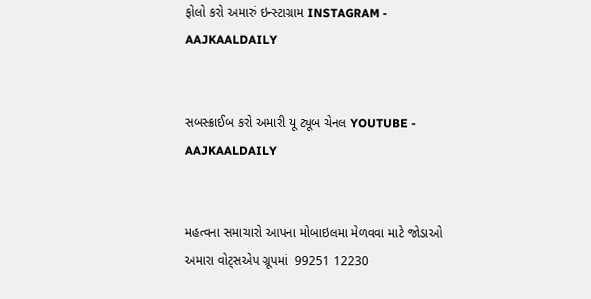ફોલો કરો અમારું ઇન્સ્ટાગ્રામ INSTAGRAM - AAJKAALDAILY


સબસ્ક્રાઈબ કરો અમારી યૂ ટ્યૂબ ચેનલ YOUTUBE - AAJKAALDAILY


મહત્વના સમાચારો આપના મોબાઇલમા મેળવવા માટે જોડાઓ અમારા વોટ્સએપ ગ્રૂપમાં  99251 12230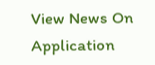View News On Application